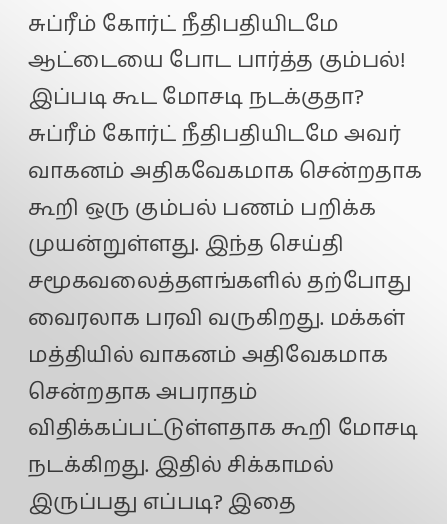சுப்ரீம் கோர்ட் நீதிபதியிடமே ஆட்டையை போட பார்த்த கும்பல்! இப்படி கூட மோசடி நடக்குதா?
சுப்ரீம் கோர்ட் நீதிபதியிடமே அவர் வாகனம் அதிகவேகமாக சென்றதாக கூறி ஒரு கும்பல் பணம் பறிக்க முயன்றுள்ளது. இந்த செய்தி சமூகவலைத்தளங்களில் தற்போது வைரலாக பரவி வருகிறது. மக்கள் மத்தியில் வாகனம் அதிவேகமாக சென்றதாக அபராதம் விதிக்கப்பட்டுள்ளதாக கூறி மோசடி நடக்கிறது. இதில் சிக்காமல் இருப்பது எப்படி? இதை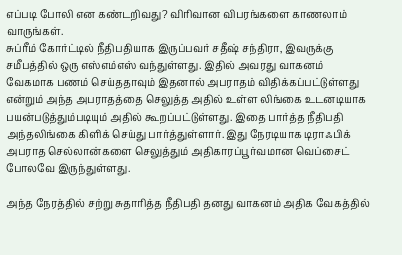எப்படி போலி என கண்டறிவது? விரிவான விபரங்களை காணலாம் வாருங்கள்.
சுப்ரீம் கோர்ட்டில் நீதிபதியாக இருப்பவர் சதீஷ் சந்திரா, இவருக்கு சமீபத்தில் ஒரு எஸ்எம்எஸ் வந்துள்ளது. இதில் அவரது வாகனம் வேகமாக பணம் செய்ததாவும் இதனால் அபராதம் விதிக்கப்பட்டுள்ளது என்றும் அந்த அபராதத்தை செலுத்த அதில் உள்ள லிங்கை உடனடியாக பயன்படுத்தும்படியும் அதில் கூறப்பட்டுள்ளது. இதை பார்த்த நீதிபதி அந்தலிங்கை கிளிக் செய்து பார்த்துள்ளார். இது நேரடியாக டிராஃபிக் அபராத செல்லான்களை செலுத்தும் அதிகாரப்பூர்வமான வெப்சைட் போலவே இருந்துள்ளது.

அந்த நேரத்தில் சற்று சுதாரித்த நீதிபதி தனது வாகனம் அதிக வேகத்தில்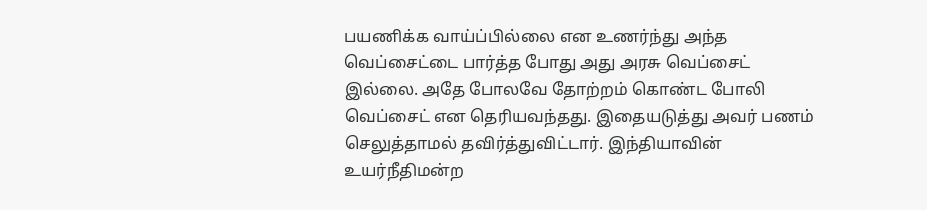பயணிக்க வாய்ப்பில்லை என உணர்ந்து அந்த வெப்சைட்டை பார்த்த போது அது அரசு வெப்சைட் இல்லை. அதே போலவே தோற்றம் கொண்ட போலி வெப்சைட் என தெரியவந்தது. இதையடுத்து அவர் பணம் செலுத்தாமல் தவிர்த்துவிட்டார். இந்தியாவின் உயர்நீதிமன்ற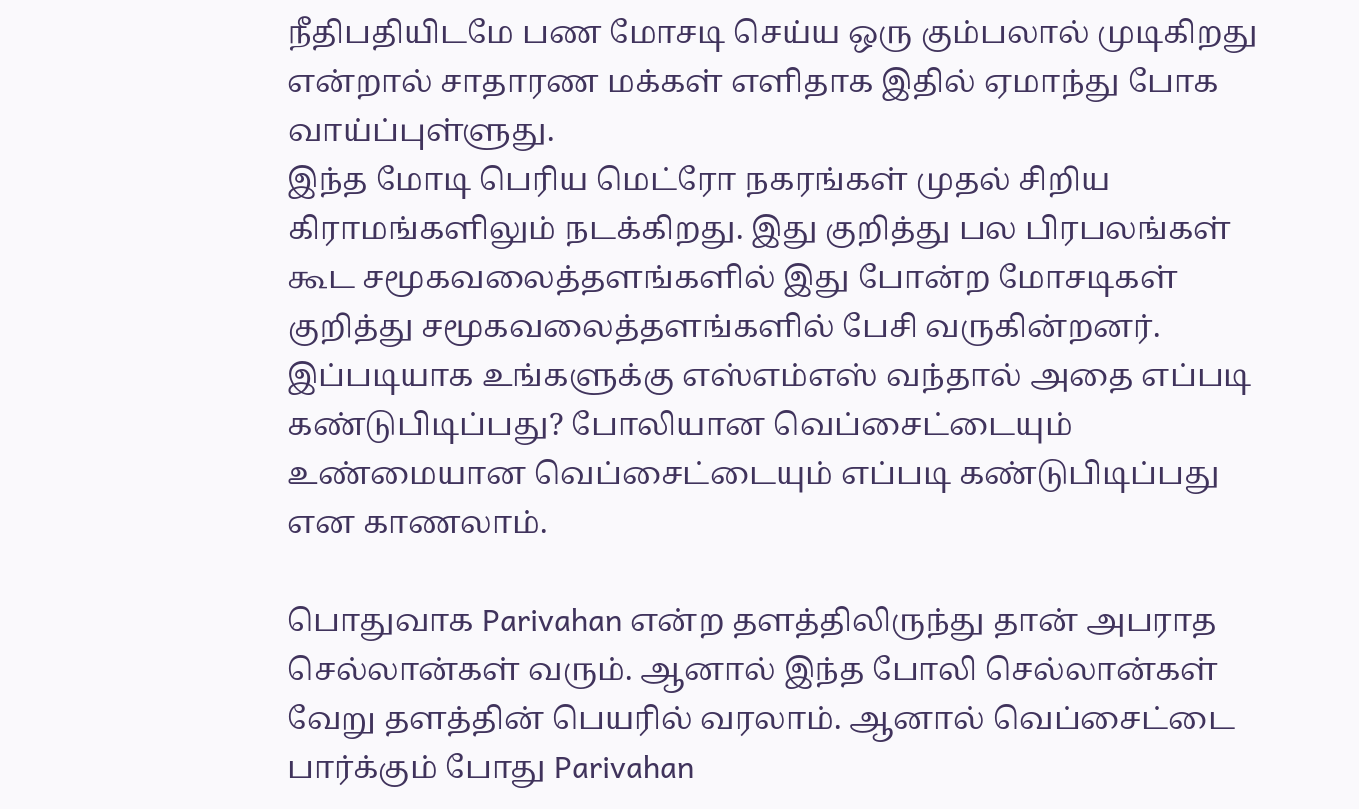நீதிபதியிடமே பண மோசடி செய்ய ஒரு கும்பலால் முடிகிறது என்றால் சாதாரண மக்கள் எளிதாக இதில் ஏமாந்து போக வாய்ப்புள்ளுது.
இந்த மோடி பெரிய மெட்ரோ நகரங்கள் முதல் சிறிய கிராமங்களிலும் நடக்கிறது. இது குறித்து பல பிரபலங்கள் கூட சமூகவலைத்தளங்களில் இது போன்ற மோசடிகள் குறித்து சமூகவலைத்தளங்களில் பேசி வருகின்றனர். இப்படியாக உங்களுக்கு எஸ்எம்எஸ் வந்தால் அதை எப்படி கண்டுபிடிப்பது? போலியான வெப்சைட்டையும் உண்மையான வெப்சைட்டையும் எப்படி கண்டுபிடிப்பது என காணலாம்.

பொதுவாக Parivahan என்ற தளத்திலிருந்து தான் அபராத செல்லான்கள் வரும். ஆனால் இந்த போலி செல்லான்கள் வேறு தளத்தின் பெயரில் வரலாம். ஆனால் வெப்சைட்டை பார்க்கும் போது Parivahan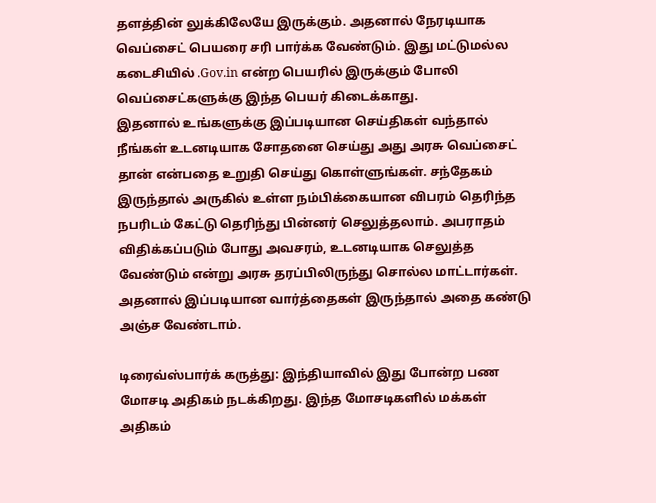தளத்தின் லுக்கிலேயே இருக்கும். அதனால் நேரடியாக வெப்சைட் பெயரை சரி பார்க்க வேண்டும். இது மட்டுமல்ல கடைசியில் .Gov.in என்ற பெயரில் இருக்கும் போலி வெப்சைட்களுக்கு இந்த பெயர் கிடைக்காது.
இதனால் உங்களுக்கு இப்படியான செய்திகள் வந்தால் நீங்கள் உடனடியாக சோதனை செய்து அது அரசு வெப்சைட் தான் என்பதை உறுதி செய்து கொள்ளுங்கள். சந்தேகம் இருந்தால் அருகில் உள்ள நம்பிக்கையான விபரம் தெரிந்த நபரிடம் கேட்டு தெரிந்து பின்னர் செலுத்தலாம். அபராதம் விதிக்கப்படும் போது அவசரம், உடனடியாக செலுத்த வேண்டும் என்று அரசு தரப்பிலிருந்து சொல்ல மாட்டார்கள். அதனால் இப்படியான வார்த்தைகள் இருந்தால் அதை கண்டு அஞ்ச வேண்டாம்.

டிரைவ்ஸ்பார்க் கருத்து: இந்தியாவில் இது போன்ற பண மோசடி அதிகம் நடக்கிறது. இந்த மோசடிகளில் மக்கள் அதிகம்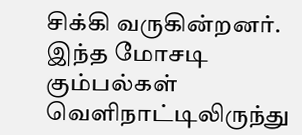சிக்கி வருகின்றனர். இந்த மோசடி கும்பல்கள் வெளிநாட்டிலிருந்து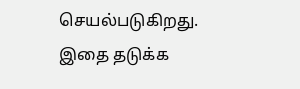செயல்படுகிறது. இதை தடுக்க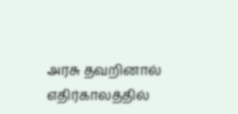அரசு தவறினால் எதிர்காலத்தில்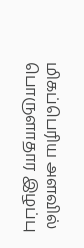மிகப்பெரிய அளவில் பொருளாதார இழப்பு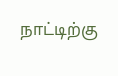நாட்டிற்கு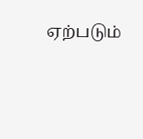ஏற்படும்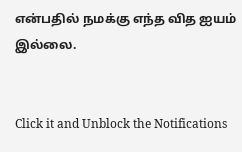என்பதில் நமக்கு எந்த வித ஐயம் இல்லை.


Click it and Unblock the Notifications